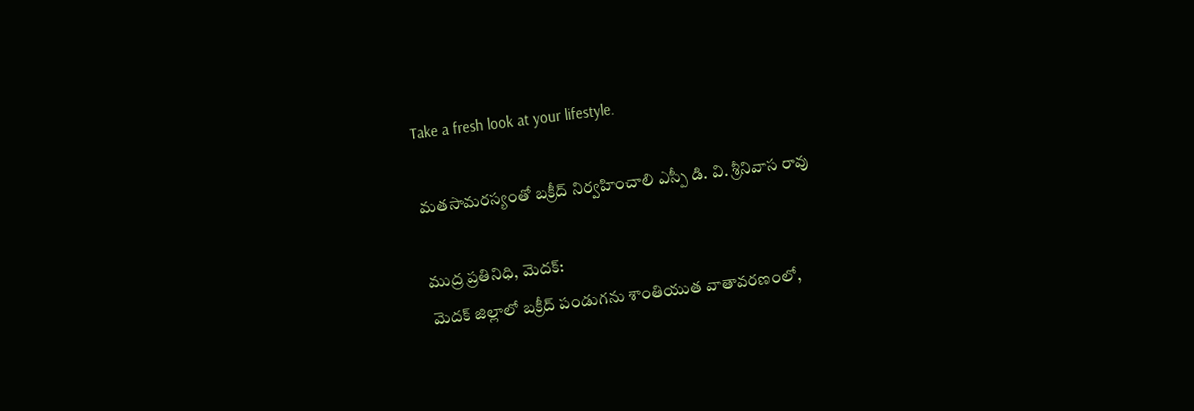Take a fresh look at your lifestyle.

మతసామరస్యంతో బక్రీద్ నిర్వహించాలి ఎస్పీ డి. వి. శ్రీనివాస రావు

ముద్ర ప్రతినిధి, మెదక్:
మెదక్ జిల్లాలో బక్రీద్ పండుగను శాంతియుత వాతావరణంలో,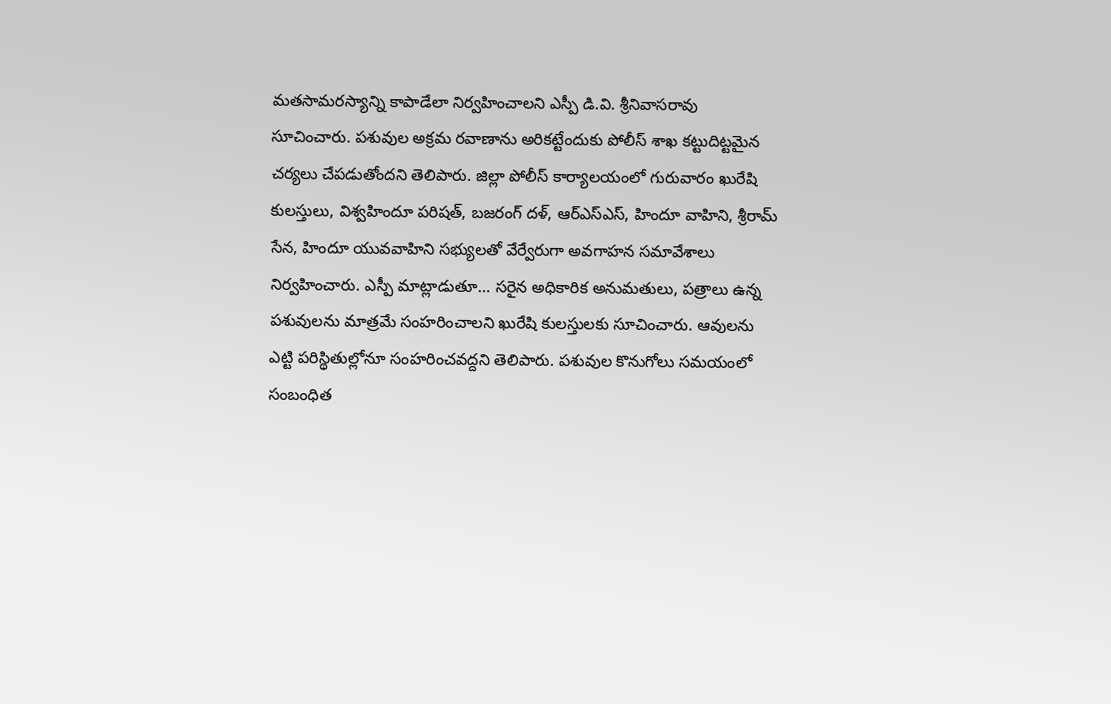మతసామరస్యాన్ని కాపాడేలా నిర్వహించాలని ఎస్పీ డి.వి. శ్రీనివాసరావు సూచించారు. పశువుల అక్రమ రవాణాను అరికట్టేందుకు పోలీస్ శాఖ కట్టుదిట్టమైన చర్యలు చేపడుతోందని తెలిపారు. జిల్లా పోలీస్ కార్యాలయంలో గురువారం ఖురేషి కులస్తులు, విశ్వహిందూ పరిషత్, బజరంగ్ దళ్, ఆర్‌ఎస్‌ఎస్‌, హిందూ వాహిని, శ్రీరామ్ సేన, హిందూ యువవాహిని సభ్యులతో వేర్వేరుగా అవగాహన సమావేశాలు నిర్వహించారు. ఎస్పీ మాట్లాడుతూ… సరైన అధికారిక అనుమతులు, పత్రాలు ఉన్న పశువులను మాత్రమే సంహరించాలని ఖురేషి కులస్తులకు సూచించారు. ఆవులను ఎట్టి పరిస్థితుల్లోనూ సంహరించవద్దని తెలిపారు. పశువుల కొనుగోలు సమయంలో సంబంధిత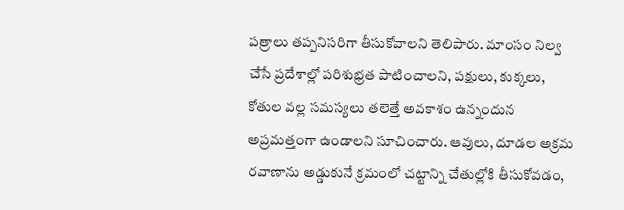పత్రాలు తప్పనిసరిగా తీసుకోవాలని తెలిపారు. మాంసం నిల్వ చేసే ప్రదేశాల్లో పరిశుభ్రత పాటించాలని, పక్షులు, కుక్కలు, కోతుల వల్ల సమస్యలు తలెత్తే అవకాశం ఉన్నందున అప్రమత్తంగా ఉండాలని సూచించారు. ఆవులు, దూడల అక్రమ రవాణాను అడ్డుకునే క్రమంలో చట్టాన్ని చేతుల్లోకి తీసుకోవడం,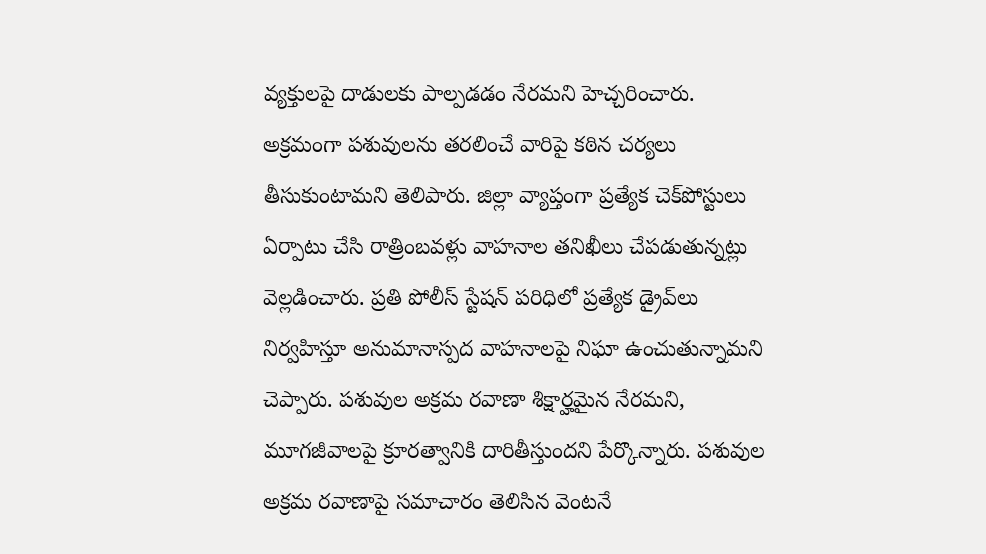వ్యక్తులపై దాడులకు పాల్పడడం నేరమని హెచ్చరించారు. అక్రమంగా పశువులను తరలించే వారిపై కఠిన చర్యలు తీసుకుంటామని తెలిపారు. జిల్లా వ్యాప్తంగా ప్రత్యేక చెక్‌పోస్టులు ఏర్పాటు చేసి రాత్రింబవళ్లు వాహనాల తనిఖీలు చేపడుతున్నట్లు వెల్లడించారు. ప్రతి పోలీస్ స్టేషన్ పరిధిలో ప్రత్యేక డ్రైవ్‌లు నిర్వహిస్తూ అనుమానాస్పద వాహనాలపై నిఘా ఉంచుతున్నామని చెప్పారు. పశువుల అక్రమ రవాణా శిక్షార్హమైన నేరమని, మూగజీవాలపై క్రూరత్వానికి దారితీస్తుందని పేర్కొన్నారు. పశువుల అక్రమ రవాణాపై సమాచారం తెలిసిన వెంటనే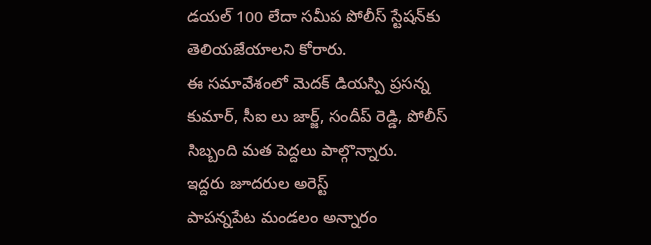డయల్‌ 100 లేదా సమీప పోలీస్ స్టేషన్‌కు తెలియజేయాలని కోరారు.
ఈ సమావేశంలో మెదక్ డియస్పి ప్రసన్న కుమార్, సీఐ లు జార్జ్, సందీప్ రెడ్డి, పోలీస్ సిబ్బంది మత పెద్దలు పాల్గొన్నారు.
ఇద్దరు జూదరుల అరెస్ట్
పాపన్నపేట మండలం అన్నారం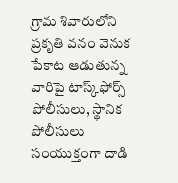గ్రామ శివారులోని ప్రకృతి వనం వెనుక పేకాట ఆడుతున్న వారిపై టాస్క్‌ఫోర్స్‌ పోలీసులు, స్థానిక పోలీసులు సంయుక్తంగా దాడి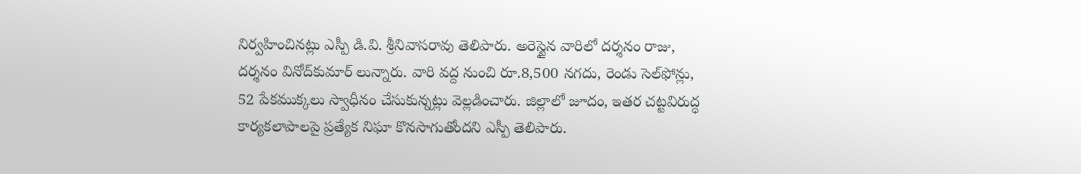నిర్వహించినట్లు ఎస్పీ డి.వి. శ్రీనివాసరావు తెలిపారు. అరెస్టైన వారిలో దర్శనం రాజు, దర్శనం వినోద్‌కుమార్‌ లున్నారు. వారి వద్ద నుంచి రూ.8,500 నగదు, రెండు సెల్‌ఫోన్లు, 52 పేకముక్కలు స్వాధీనం చేసుకున్నట్లు వెల్లడించారు. జిల్లాలో జూదం, ఇతర చట్టవిరుద్ధ కార్యకలాపాలపై ప్రత్యేక నిఘా కొనసాగుతోందని ఎస్పీ తెలిపారు.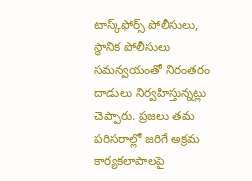టాస్క్‌ఫోర్స్‌ పోలీసులు, స్థానిక పోలీసులు సమన్వయంతో నిరంతరం దాడులు నిర్వహిస్తున్నట్లు చెప్పారు. ప్రజలు తమ పరిసరాల్లో జరిగే అక్రమ కార్యకలాపాలపై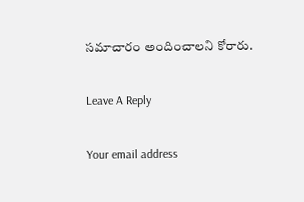సమాచారం అందించాలని కోరారు.

Leave A Reply

Your email address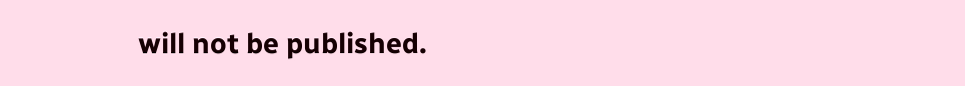will not be published.